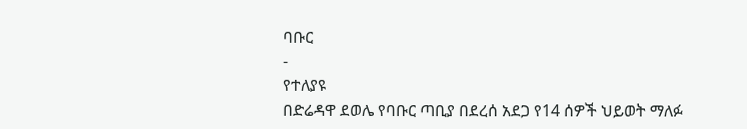ባቡር
-
የተለያዩ
በድሬዳዋ ደወሌ የባቡር ጣቢያ በደረሰ አደጋ የ14 ሰዎች ህይወት ማለፉ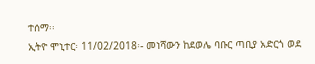ተሰማ፡፡
ኢትዮ ሞኒተር፡ 11/02/2018፡- መነሻውን ከደወሌ ባቡር ጣቢያ አድርጎ ወደ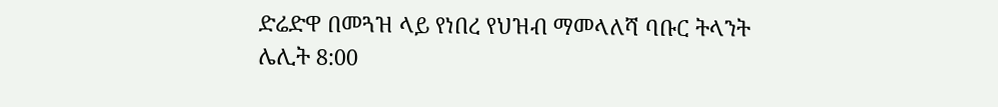ድሬድዋ በመጓዝ ላይ የነበረ የህዝብ ማመላለሻ ባቡር ትላንት ሌሊት 8:00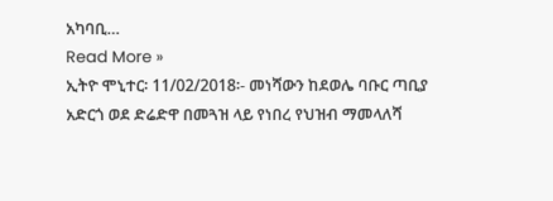አካባቢ…
Read More »
ኢትዮ ሞኒተር፡ 11/02/2018፡- መነሻውን ከደወሌ ባቡር ጣቢያ አድርጎ ወደ ድሬድዋ በመጓዝ ላይ የነበረ የህዝብ ማመላለሻ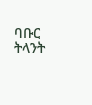ባቡር ትላንት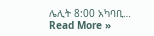ሌሊት 8:00 አካባቢ…
Read More »